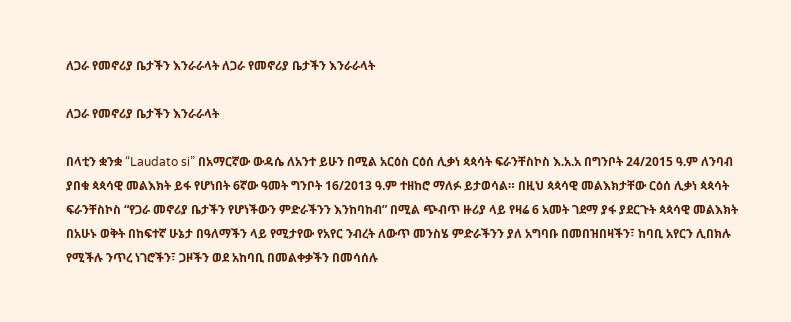ለጋራ የመኖሪያ ቤታችን እንራራላት ለጋራ የመኖሪያ ቤታችን እንራራላት

ለጋራ የመኖሪያ ቤታችን እንራራላት

በላቲን ቋንቋ “Laudato si” በአማርኛው ውዳሴ ለአንተ ይሁን በሚል አርዕስ ርዕሰ ሊቃነ ጳጳሳት ፍራንቸስኮስ እ.አ.አ በግንቦት 24/2015 ዓ.ም ለንባብ ያበቁ ጳጳሳዊ መልእክት ይፋ የሆነበት 6ኛው ዓመት ግንቦት 16/2013 ዓ.ም ተዘከሮ ማለፉ ይታወሳል። በዚህ ጳጳሳዊ መልእክታቸው ርዕሰ ሊቃነ ጳጳሳት ፍራንቸስኮስ “የጋራ መኖሪያ ቤታችን የሆነችውን ምድራችንን እንከባከብ” በሚል ጭብጥ ዙሪያ ላይ የዛሬ 6 አመት ገደማ ያፋ ያደርጉት ጳጳሳዊ መልእክት በአሁኑ ወቅት በከፍተኛ ሁኔታ በዓለማችን ላይ የሚታየው የአየር ንብረት ለውጥ መንስሄ ምድራችንን ያለ አግባቡ በመበዝበዛችን፣ ከባቢ አየርን ሊበክሉ የሚችሉ ንጥረ ነገሮችን፣ ጋዞችን ወደ አከባቢ በመልቀቃችን በመሳሰሉ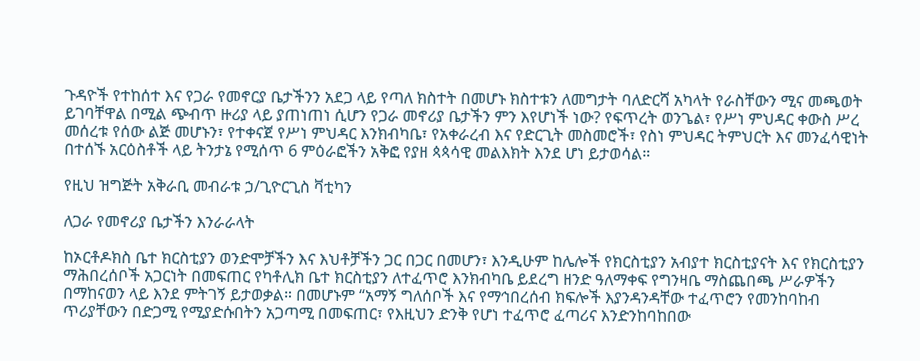ጉዳዮች የተከሰተ እና የጋራ የመኖርያ ቤታችንን አደጋ ላይ የጣለ ክስተት በመሆኑ ክስተቱን ለመግታት ባለድርሻ አካላት የራስቸውን ሚና መጫወት ይገባቸዋል በሚል ጭብጥ ዙሪያ ላይ ያጠነጠነ ሲሆን የጋራ መኖሪያ ቤታችን ምን እየሆነች ነው? የፍጥረት ወንጌል፣ የሥነ ምህዳር ቀውስ ሥረ መሰረቱ የሰው ልጅ መሆኑን፣ የተቀናጀ የሥነ ምህዳር እንክብካቤ፣ የአቀራረብ እና የድርጊት መስመሮች፣ የስነ ምህዳር ትምህርት እና መንፈሳዊነት በተሰኙ አርዕስቶች ላይ ትንታኔ የሚሰጥ 6 ምዕራፎችን አቅፎ የያዘ ጳጳሳዊ መልእክት እንደ ሆነ ይታወሳል።

የዚህ ዝግጅት አቅራቢ መብራቱ ኃ/ጊዮርጊስ ቫቲካን

ለጋራ የመኖሪያ ቤታችን እንራራላት

ከኦርቶዶክስ ቤተ ክርስቲያን ወንድሞቻችን እና እህቶቻችን ጋር በጋር በመሆን፣ እንዲሁም ከሌሎች የክርስቲያን አብያተ ክርስቲያናት እና የክርስቲያን ማሕበረሰቦች አጋርነት በመፍጠር የካቶሊክ ቤተ ክርስቲያን ለተፈጥሮ እንክብካቤ ይደረግ ዘንድ ዓለማቀፍ የግንዛቤ ማስጨበጫ ሥራዎችን በማከናወን ላይ እንደ ምትገኝ ይታወቃል። በመሆኑም “አማኝ ግለሰቦች እና የማኅበረሰብ ክፍሎች እያንዳንዳቸው ተፈጥሮን የመንከባከብ ጥሪያቸውን በድጋሚ የሚያድሱበትን አጋጣሚ በመፍጠር፣ የእዚህን ድንቅ የሆነ ተፈጥሮ ፈጣሪና እንድንከባከበው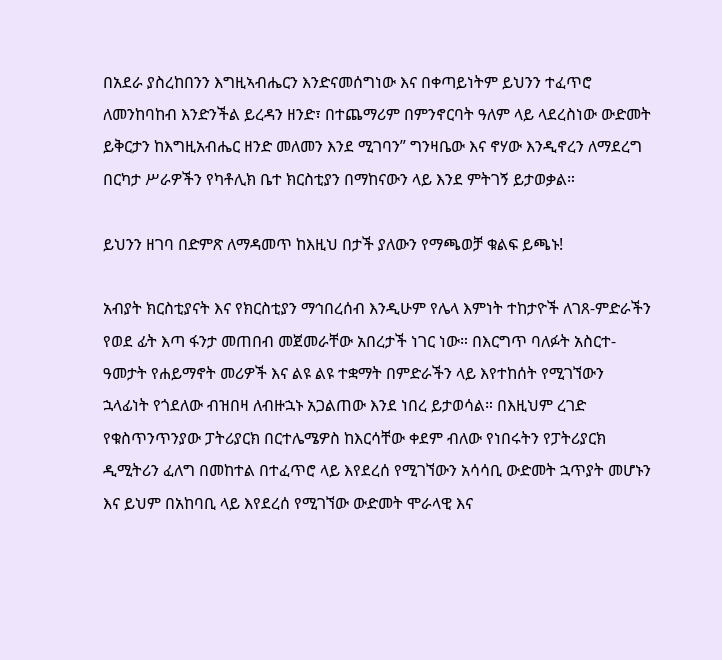በአደራ ያስረከበንን እግዚኣብሔርን እንድናመሰግነው እና በቀጣይነትም ይህንን ተፈጥሮ ለመንከባከብ እንድንችል ይረዳን ዘንድ፣ በተጨማሪም በምንኖርባት ዓለም ላይ ላደረስነው ውድመት ይቅርታን ከእግዚአብሔር ዘንድ መለመን እንደ ሚገባን” ግንዛቤው እና ኖሃው እንዲኖረን ለማደረግ በርካታ ሥራዎችን የካቶሊክ ቤተ ክርስቲያን በማከናውን ላይ እንደ ምትገኝ ይታወቃል።

ይህንን ዘገባ በድምጽ ለማዳመጥ ከእዚህ በታች ያለውን የማጫወቻ ቁልፍ ይጫኑ!

አብያት ክርስቲያናት እና የክርስቲያን ማኅበረሰብ እንዲሁም የሌላ እምነት ተከታዮች ለገጸ-ምድራችን የወደ ፊት እጣ ፋንታ መጠበብ መጀመራቸው አበረታች ነገር ነው። በእርግጥ ባለፉት አስርተ-ዓመታት የሐይማኖት መሪዎች እና ልዩ ልዩ ተቋማት በምድራችን ላይ እየተከሰት የሚገኘውን ኋላፊነት የጎደለው ብዝበዛ ለብዙኋኑ አጋልጠው እንደ ነበረ ይታወሳል። በእዚህም ረገድ የቁስጥንጥንያው ፓትሪያርክ በርተሌሜዎስ ከእርሳቸው ቀደም ብለው የነበሩትን የፓትሪያርክ ዲሚትሪን ፈለግ በመከተል በተፈጥሮ ላይ እየደረሰ የሚገኘውን አሳሳቢ ውድመት ኋጥያት መሆኑን እና ይህም በአከባቢ ላይ እየደረሰ የሚገኘው ውድመት ሞራላዊ እና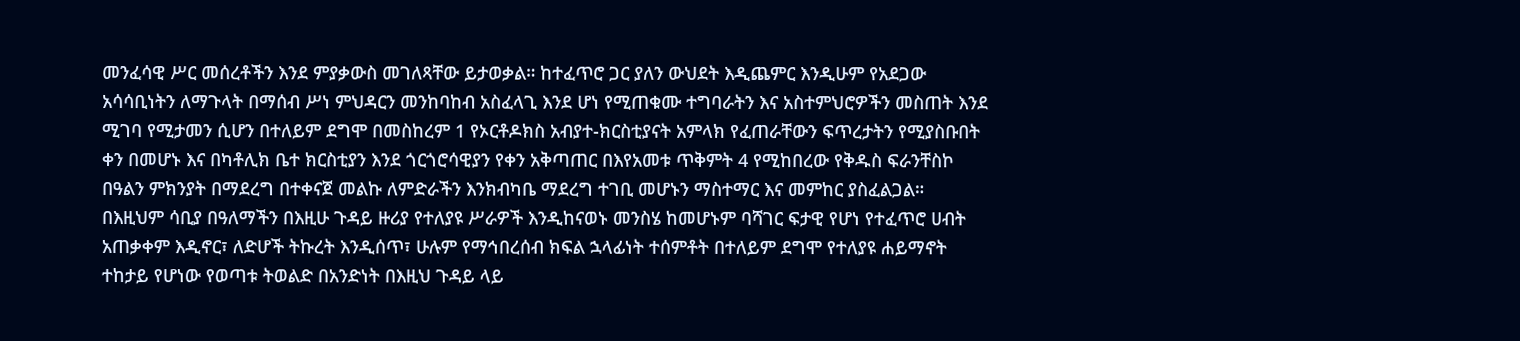መንፈሳዊ ሥር መሰረቶችን እንደ ምያቃውስ መገለጻቸው ይታወቃል። ከተፈጥሮ ጋር ያለን ውህደት እዲጨምር እንዲሁም የአደጋው አሳሳቢነትን ለማጉላት በማሰብ ሥነ ምህዳርን መንከባከብ አስፈላጊ እንደ ሆነ የሚጠቁሙ ተግባራትን እና አስተምህሮዎችን መስጠት እንደ ሚገባ የሚታመን ሲሆን በተለይም ደግሞ በመስከረም 1 የኦርቶዶክስ አብያተ-ክርስቲያናት አምላክ የፈጠራቸውን ፍጥረታትን የሚያስቡበት ቀን በመሆኑ እና በካቶሊክ ቤተ ክርስቲያን እንደ ጎርጎሮሳዊያን የቀን አቅጣጠር በእየአመቱ ጥቅምት 4 የሚከበረው የቅዱስ ፍራንቸስኮ በዓልን ምክንያት በማደረግ በተቀናጀ መልኩ ለምድራችን እንክብካቤ ማደረግ ተገቢ መሆኑን ማስተማር እና መምከር ያስፈልጋል። በእዚህም ሳቢያ በዓለማችን በእዚሁ ጉዳይ ዙሪያ የተለያዩ ሥራዎች እንዲከናወኑ መንስሄ ከመሆኑም ባሻገር ፍታዊ የሆነ የተፈጥሮ ሀብት አጠቃቀም እዲኖር፣ ለድሆች ትኩረት እንዲሰጥ፣ ሁሉም የማኅበረሰብ ክፍል ኋላፊነት ተሰምቶት በተለይም ደግሞ የተለያዩ ሐይማኖት ተከታይ የሆነው የወጣቱ ትወልድ በአንድነት በእዚህ ጉዳይ ላይ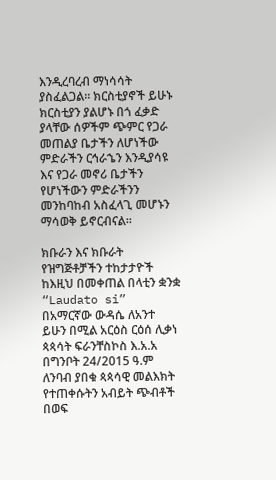እንዲረባረብ ማነሳሳት ያስፈልጋል። ክርስቲያኖች ይሁኑ ክርስቲያን ያልሆኑ በጎ ፈቃድ ያላቸው ሰዎችም ጭምር የጋራ መጠልያ ቤታችን ለሆነችው ምድራችን ርኅራኄን እንዲያሳዩ እና የጋራ መኖሪ ቤታችን የሆነችውን ምድራችንን መንከባከብ አስፈላጊ መሆኑን ማሳወቅ ይኖርብናል።

ክቡራን እና ክቡራት የዝግጅቶቻችን ተከታታዮች ከእዚህ በመቀጠል በላቲን ቋንቋ “Laudato si” በአማርኛው ውዳሴ ለአንተ ይሁን በሚል አርዕስ ርዕሰ ሊቃነ ጳጳሳት ፍራንቸስኮስ እ.አ.አ በግንቦት 24/2015 ዓ.ም ለንባብ ያበቁ ጳጳሳዊ መልእክት የተጠቀሱትን አብይት ጭብቶች በወፍ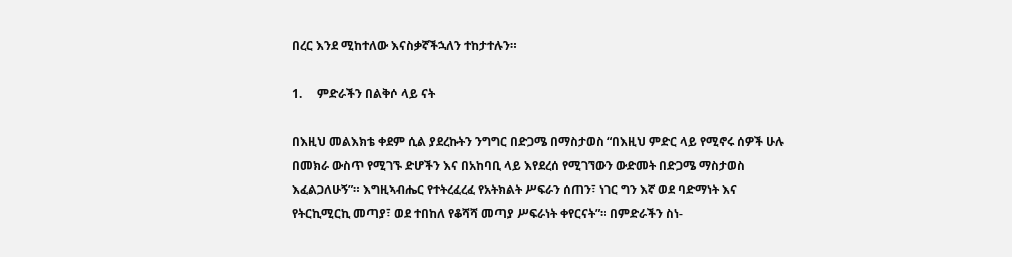በረር እንደ ሚከተለው እናስቃኛችኋለን ተከታተሉን።

1.     ምድራችን በልቅሶ ላይ ናት

በእዚህ መልእክቴ ቀደም ሲል ያደረኩትን ንግግር በድጋሜ በማስታወስ “በእዚህ ምድር ላይ የሚኖሩ ሰዎች ሁሉ በመክራ ውስጥ የሚገኙ ድሆችን እና በአከባቢ ላይ እየደረሰ የሚገኘውን ውድመት በድጋሜ ማስታወስ እፈልጋለሁኝ”። እግዚኣብሔር የተትረፈረፈ የአትክልት ሥፍራን ሰጠን፣ ነገር ግን እኛ ወደ ባድማነት እና የትርኪሚርኪ መጣያ፣ ወደ ተበከለ የቆሻሻ መጣያ ሥፍራነት ቀየርናት”። በምድራችን ስነ-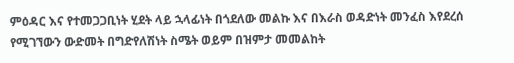ምዕዳር እና የተመጋጋቢነት ሂደት ላይ ኋላፊነት በጎደለው መልኩ እና በእራስ ወዳድነት መንፈስ እየደረሰ የሚገኘውን ውድመት በግድየለሽነት ስሜት ወይም በዝምታ መመልከት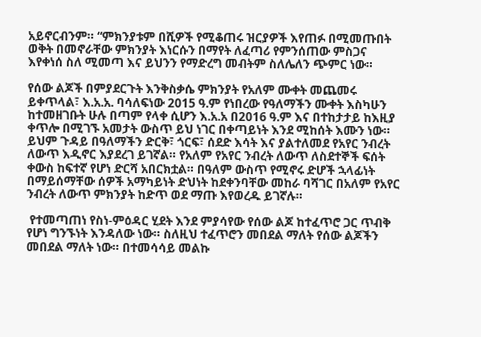አይኖርብንም። “ምክንያቱም በሺዎች የሚቆጠሩ ዝርያዎች እየጠፉ በሚመጡበት ወቅት በመኖራቸው ምክንያት እነርሱን በማየት ለፈጣሪ የምንሰጠው ምስጋና እየቀነሰ ስለ ሚመጣ እና ይህንን የማድረግ መብትም ስለሌለን ጭምር ነው።

የሰው ልጆች በምያደርጉት እንቅስቃሴ ምክንያት የአለም ሙቀት መጨመሩ ይቀጥላል፣ እ.አ.አ. ባሳለፍነው 2015 ዓ.ም የነበረው የዓለማችን ሙቀት እስካሁን ከተመዘገቡት ሁሉ በጣም የላቀ ሲሆን እ.አ.አ በ2016 ዓ.ም እና በተከታታይ ከእዚያ ቀጥሎ በሚገኙ አመታት ውስጥ ይህ ነገር በቀጣይነት እንደ ሚከሰት እሙን ነው። ይህም ጉዳይ በዓለማችን ድርቅ፣ ጎርፍ፣ ሰደድ እሳት እና ያልተለመደ የአየር ንብረት ለውጥ እዲኖር እያደረገ ይገኛል። የአለም የአየር ንብረት ለውጥ ለስደተኞች ፍሰት ቀውስ ከፍተኛ የሆነ ድርሻ አበርክቷል። በዓለም ውስጥ የሚኖሩ ድሆች ኋላፊነት በማይሰማቸው ሰዎች አማካይነት ድህነት ከደቀንባቸው መከራ ባሻገር በአለም የአየር ንብረት ለውጥ ምክንያት ከድጥ ወደ ማጡ እየወረዱ ይገኛሉ።

 የተመጣጠነ የስነ-ምዕዳር ሂደት እንደ ምያሳየው የሰው ልጆ ከተፈጥሮ ጋር ጥብቅ የሆነ ግንኙነት እንዳለው ነው። ስለዚህ ተፈጥሮን መበደል ማለት የሰው ልጆችን መበደል ማለት ነው። በተመሳሳይ መልኩ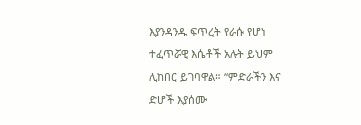እያንዳንዱ ፍጥረት የራሱ የሆነ ተፈጥሯዊ እሴቶች አሉት ይህም ሊከበር ይገባዋል። “ምድራችን እና ድሆች እያሰሙ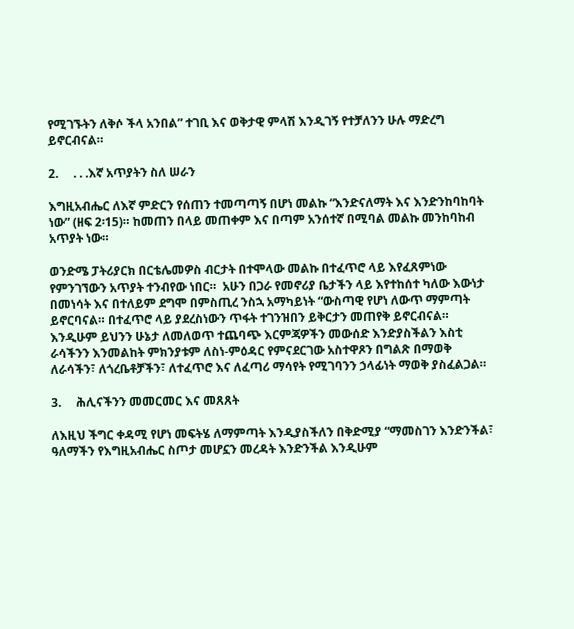የሚገኙትን ለቅሶ ችላ አንበል” ተገቢ እና ወቅታዊ ምላሽ እንዲገኝ የተቻለንን ሁሉ ማድረግ ይኖርብናል።

2.     . . .እኛ አጥያትን ስለ ሠራን

እግዚአብሔር ለእኛ ምድርን የሰጠን ተመጣጣኝ በሆነ መልኩ “እንድናለማት እና እንድንከባከባት ነው” (ዘፍ 2፡15)። ከመጠን በላይ መጠቀም እና በጣም አንሰተኛ በሚባል መልኩ መንከባከብ አጥያት ነው።

ወንድሜ ፓትሪያርክ በርቴሌመዎስ ብርታት በተሞላው መልኩ በተፈጥሮ ላይ እየፈጸምነው የምንገኘውን አጥያት ተንብየው ነበር።  አሁን በጋራ የመኖሪያ ቤታችን ላይ እየተከሰተ ካለው እውነታ በመነሳት እና በተለይም ደግሞ በምስጢረ ንስኋ አማካይነት “ውስጣዊ የሆነ ለውጥ ማምጣት ይኖርባናል። በተፈጥሮ ላይ ያደረስነውን ጥፋት ተገንዝበን ይቅርታን መጠየቅ ይኖርብናል። እንዲሁም ይህንን ሁኔታ ለመለወጥ ተጨባጭ እርምጃዎችን መውሰድ እንድያስችልን እስቲ ራሳችንን እንመልከት ምክንያቱም ለስነ-ምዕዳር የምናደርገው አስተዋጾን በግልጽ በማወቅ  ለራሳችን፣ ለጎረቤቶቻችን፣ ለተፈጥሮ እና ለፈጣሪ ማሳየት የሚገባንን ኃላፊነት ማወቅ ያስፈልጋል።

3.     ሕሊናችንን መመርመር እና መጸጸት

ለእዚህ ችግር ቀዳሚ የሆነ መፍትሄ ለማምጣት እንዲያስችለን በቅድሚያ “ማመስገን እንድንችል፣ ዓለማችን የእግዚአብሔር ስጦታ መሆኗን መረዳት እንድንችል እንዲሁም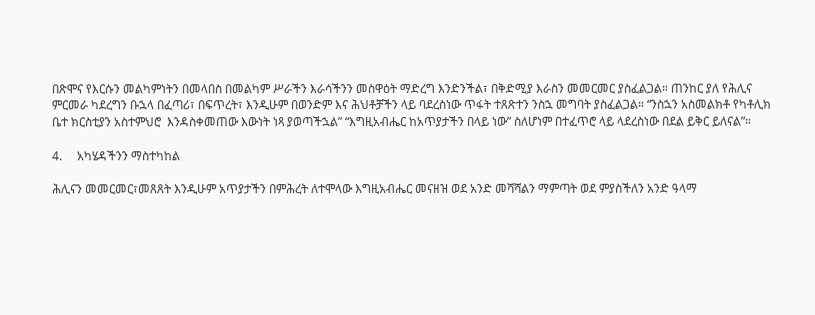በጽሞና የእርሱን መልካምነትን በመላበስ በመልካም ሥራችን እራሳችንን መስዋዕት ማድረግ እንድንችል፣ በቅድሚያ እራስን መመርመር ያስፈልጋል። ጠንከር ያለ የሕሊና ምርመራ ካደረግን ቡኋላ በፈጣሪ፣ በፍጥረት፣ እንዲሁም በወንድም እና ሕህቶቻችን ላይ ባደረስነው ጥፋት ተጸጽተን ንስኋ መግባት ያስፈልጋል። “ንስኋን አስመልክቶ የካቶሊክ ቤተ ክርስቲያን አስተምህሮ  እንዳስቀመጠው እውነት ነጻ ያወጣችኋል” “እግዚአብሔር ከአጥያታችን በላይ ነው” ስለሆነም በተፈጥሮ ላይ ላደረስነው በደል ይቅር ይለናል”።

4.     አካሄዳችንን ማስተካከል

ሕሊናን መመርመር፣መጸጸት እንዲሁም አጥያታችን በምሕረት ለተሞላው እግዚአብሔር መናዘዝ ወደ አንድ መሻሻልን ማምጣት ወደ ምያስችለን አንድ ዓላማ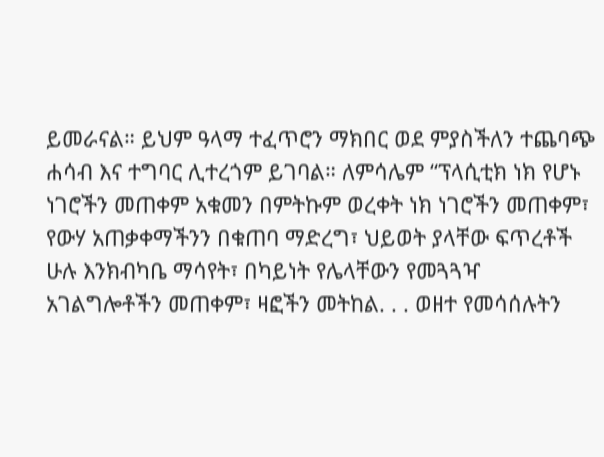ይመራናል። ይህም ዓላማ ተፈጥሮን ማክበር ወደ ምያስችለን ተጨባጭ ሐሳብ እና ተግባር ሊተረጎም ይገባል። ለምሳሌም “ፕላሲቲክ ነክ የሆኑ ነገሮችን መጠቀም አቁመን በምትኩም ወረቀት ነክ ነገሮችን መጠቀም፣ የውሃ አጠቃቀማችንን በቁጠባ ማድረግ፣ ህይወት ያላቸው ፍጥረቶች ሁሉ እንክብካቤ ማሳየት፣ በካይነት የሌላቸውን የመጓጓዣ አገልግሎቶችን መጠቀም፣ ዛፎችን መትከል. . . ወዘተ የመሳሰሉትን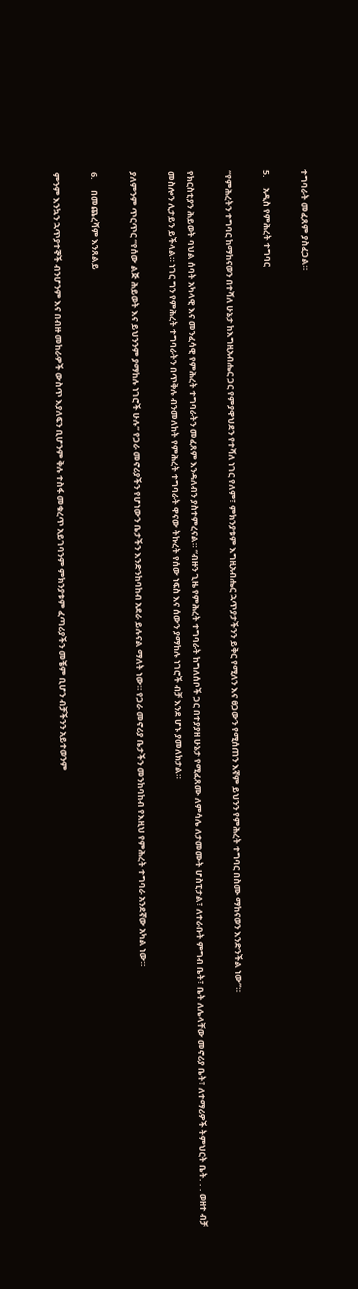ተግባራት መፈጸም ያስፈጋል።

5.     አዲስ የምሕረት ተግባር

“የምሕረትን ተግባር ከማከናወን በተሻለ ሁኔታ ከእግዚአብሔር ጋር የምያዋህደን የተሻለ ነገር የለም፣ ምክንያቱም እግዚአብሔር ኋጥያታችንን ይቅር የሚለን እና ፀጋውን የሚሰጠን እኛም ይህንን የምሕረት ተግባር በስሙ ማከናወን እንድንችል ነው”።

የክርስቲያን ሕይወት ባህል ሰባት አካላዊ እና መንፈሳዊ የምሕረት ተግባራትን መፈጸም እንዳለብን ያስተምረናል። “ብዙን ጊዜ የምሕረት ተግባራት ከግለሰቦች ጋር በተያያዘ ሁኔታ የሚፈጸሙ ለምሳሌ ለታመሙት ሆስፒታል፣ ለተራቡት ምግብ ቤት፣ ቤት ለሌላቸው መኖሪያ ቤት፣ ለተማሪዎች ትምህርት ቤት. . . ወዘተ ብቻ መስሎን ሊታይን ይችላል። ነገር ግን የምሕረት ተግባራትን በጥቅሉ ብንመለከት የምሕረት ተግባራት ዋናው ትኩረት የሰው ነፍስ እና ሰውን ያማከሉ ነገሮች ብቻ እንደ ሆኑ ያመለክታል።

ያለምንም ጥርጥር “የሰው ልጅ ሕይወት እና ይህንንም ያማከሉ ነገሮች ሁሉ” የጋራ መኖሪያችን የሆነውን ቤታችን እንድንከባከብ አደራ ይሉናል ማለት ነው። የጋራ መኖሪያ ቤታችን መንከባከብ የእዚህ የምሕረት ተግባራ አንደኛው አካል ነው።

6.     በመጨረሻም እንጸልይ

ምንም እንኳን ኋጥያተኞች ብንሆንም እና በብዙ መከራዎች ውስጥ እያለፍን ቢሆንም ቅሉ ተስፋ መቁረጥ አይገባንም ምክንያቱም ፈጣሪያችን መቼም ቢሆን ብቻችንን አይተወንም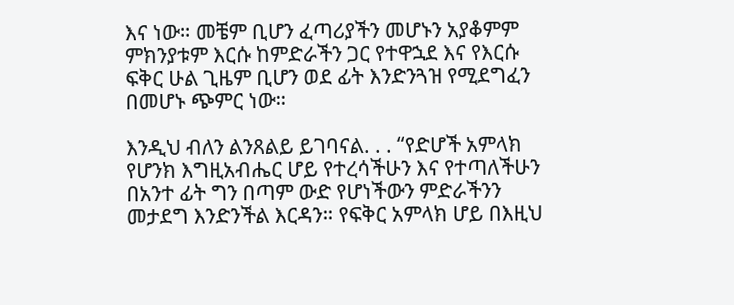እና ነው። መቼም ቢሆን ፈጣሪያችን መሆኑን አያቆምም ምክንያቱም እርሱ ከምድራችን ጋር የተዋኋደ እና የእርሱ ፍቅር ሁል ጊዜም ቢሆን ወደ ፊት እንድንጓዝ የሚደግፈን በመሆኑ ጭምር ነው።

እንዲህ ብለን ልንጸልይ ይገባናል. . . “የድሆች አምላክ የሆንክ እግዚአብሔር ሆይ የተረሳችሁን እና የተጣለችሁን በአንተ ፊት ግን በጣም ውድ የሆነችውን ምድራችንን መታደግ እንድንችል እርዳን። የፍቅር አምላክ ሆይ በእዚህ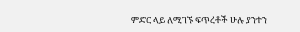ምድር ላይ ለሚገኙ ፍጥረቶች ሁሉ ያንተን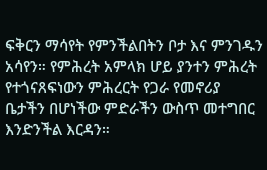ፍቅርን ማሳየት የምንችልበትን ቦታ እና ምንገዱን አሳየን። የምሕረት አምላክ ሆይ ያንተን ምሕረት የተጎናጸፍነውን ምሕረርት የጋራ የመኖሪያ ቤታችን በሆነችው ምድራችን ውስጥ መተግበር እንድንችል እርዳን።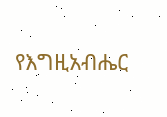የእግዚአብሔር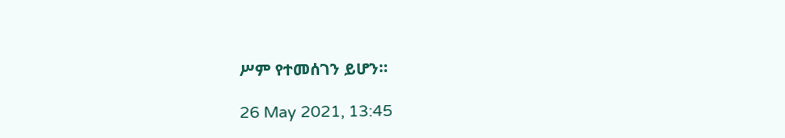ሥም የተመሰገን ይሆን።

26 May 2021, 13:45